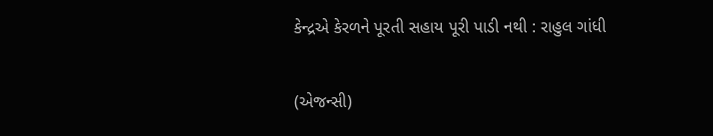કેન્દ્રએ કેરળને પૂરતી સહાય પૂરી પાડી નથી : રાહુલ ગાંધી

(એજન્સી)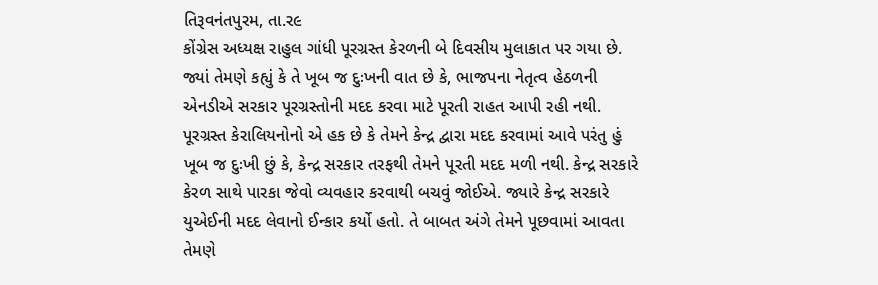તિરૂવનંતપુરમ, તા.ર૯
કોંગ્રેસ અધ્યક્ષ રાહુલ ગાંધી પૂરગ્રસ્ત કેરળની બે દિવસીય મુલાકાત પર ગયા છે. જ્યાં તેમણે કહ્યું કે તે ખૂબ જ દુઃખની વાત છે કે, ભાજપના નેતૃત્વ હેઠળની એનડીએ સરકાર પૂરગ્રસ્તોની મદદ કરવા માટે પૂરતી રાહત આપી રહી નથી. પૂરગ્રસ્ત કેરાલિયનોનો એ હક છે કે તેમને કેન્દ્ર દ્વારા મદદ કરવામાં આવે પરંતુ હું ખૂબ જ દુઃખી છું કે, કેન્દ્ર સરકાર તરફથી તેમને પૂરતી મદદ મળી નથી. કેન્દ્ર સરકારે કેરળ સાથે પારકા જેવો વ્યવહાર કરવાથી બચવું જોઈએ. જ્યારે કેન્દ્ર સરકારે યુએઈની મદદ લેવાનો ઈન્કાર કર્યો હતો. તે બાબત અંગે તેમને પૂછવામાં આવતા તેમણે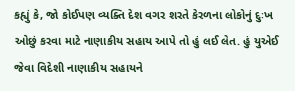કહ્યું કે, જો કોઈપણ વ્યક્તિ દેશ વગર શરતે કેરળના લોકોનું દુઃખ ઓછું કરવા માટે નાણાકીય સહાય આપે તો હું લઈ લેત. હું યુએઈ જેવા વિદેશી નાણાકીય સહાયને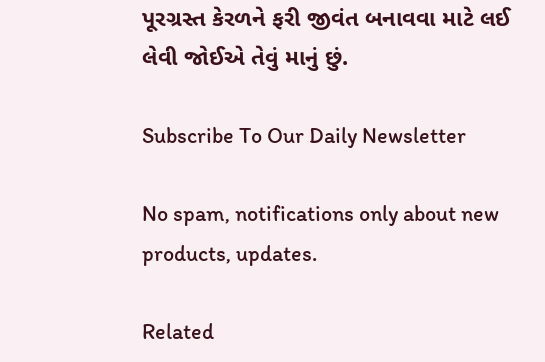પૂરગ્રસ્ત કેરળને ફરી જીવંત બનાવવા માટે લઈ લેવી જોઈએ તેવું માનું છું.

Subscribe To Our Daily Newsletter

No spam, notifications only about new products, updates.

Related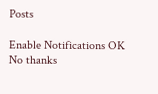Posts

Enable Notifications OK No thanks